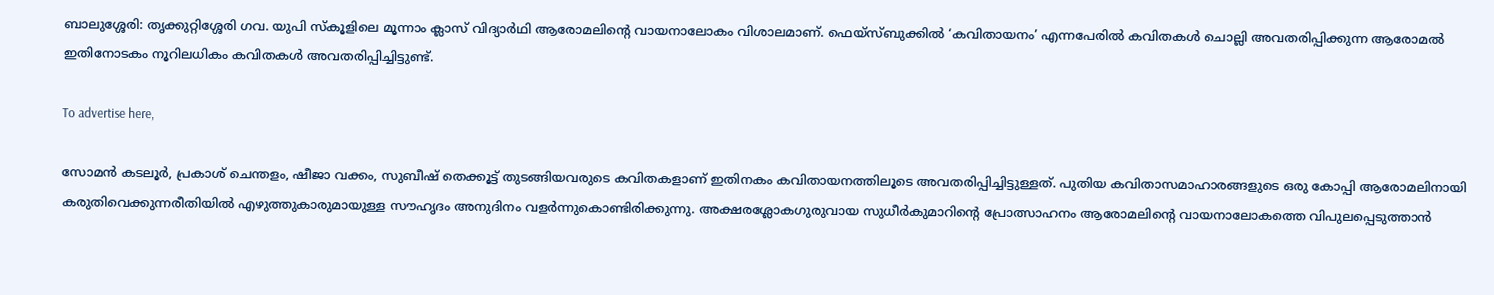ബാലുശ്ശേരി: തൃക്കുറ്റിശ്ശേരി ഗവ. യുപി സ്കൂളിലെ മൂന്നാം ക്ലാസ് വിദ്യാർഥി ആരോമലിന്റെ വായനാലോകം വിശാലമാണ്. ഫെയ്സ്ബുക്കിൽ ‘കവിതായനം’ എന്നപേരിൽ കവിതകൾ ചൊല്ലി അവതരിപ്പിക്കുന്ന ആരോമൽ ഇതിനോടകം നൂറിലധികം കവിതകൾ അവതരിപ്പിച്ചിട്ടുണ്ട്.

To advertise here,

സോമൻ കടലൂർ, പ്രകാശ് ചെന്തളം, ഷീജാ വക്കം, സുബീഷ് തെക്കൂട്ട് തുടങ്ങിയവരുടെ കവിതകളാണ് ഇതിനകം കവിതായനത്തിലൂടെ അവതരിപ്പിച്ചിട്ടുള്ളത്. പുതിയ കവിതാസമാഹാരങ്ങളുടെ ഒരു കോപ്പി ആരോമലിനായി കരുതിവെക്കുന്നരീതിയിൽ എഴുത്തുകാരുമായുള്ള സൗഹൃദം അനുദിനം വളർന്നുകൊണ്ടിരിക്കുന്നു. അക്ഷരശ്ലോകഗുരുവായ സുധീർകുമാറിന്റെ പ്രോത്സാഹനം ആരോമലിന്റെ വായനാലോകത്തെ വിപുലപ്പെടുത്താൻ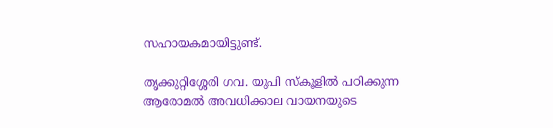സഹായകമായിട്ടുണ്ട്.

തൃക്കുറ്റിശ്ശേരി ഗവ. യുപി സ്കൂളിൽ പഠിക്കുന്ന ആരോമൽ അവധിക്കാല വായനയുടെ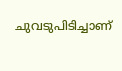ചുവടുപിടിച്ചാണ്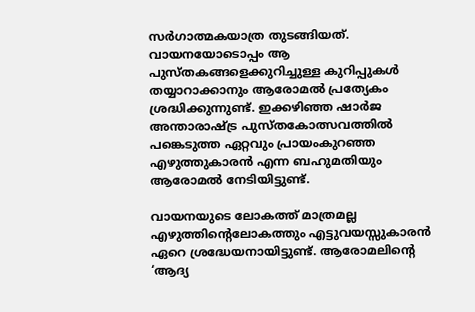സർഗാത്മകയാത്ര തുടങ്ങിയത്. വായനയോടൊപ്പം ആ പുസ്തകങ്ങളെക്കുറിച്ചുള്ള കുറിപ്പുകൾ തയ്യാറാക്കാനും ആരോമൽ പ്രത്യേകം ശ്രദ്ധിക്കുന്നുണ്ട്. ഇക്കഴിഞ്ഞ ഷാർജ അന്താരാഷ്ട്ര പുസ്തകോത്സവത്തിൽ പങ്കെടുത്ത ഏറ്റവും പ്രായംകുറഞ്ഞ എഴുത്തുകാരൻ എന്ന ബഹുമതിയും ആരോമൽ നേടിയിട്ടുണ്ട്.

വായനയുടെ ലോകത്ത് മാത്രമല്ല എഴുത്തിന്റെലോകത്തും എട്ടുവയസ്സുകാരൻ ഏറെ ശ്രദ്ധേയനായിട്ടുണ്ട്. ആരോമലിന്റെ ‘ആദ്യ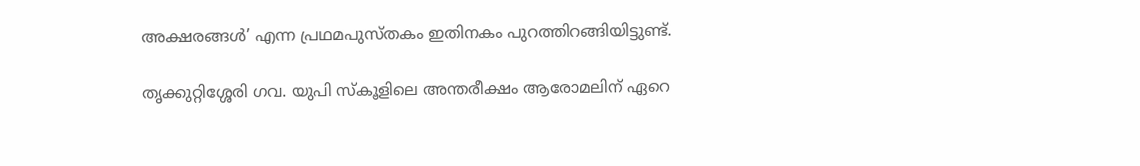അക്ഷരങ്ങൾ’ എന്ന പ്രഥമപുസ്തകം ഇതിനകം പുറത്തിറങ്ങിയിട്ടുണ്ട്.

തൃക്കുറ്റിശ്ശേരി ഗവ. യുപി സ്കൂളിലെ അന്തരീക്ഷം ആരോമലിന് ഏറെ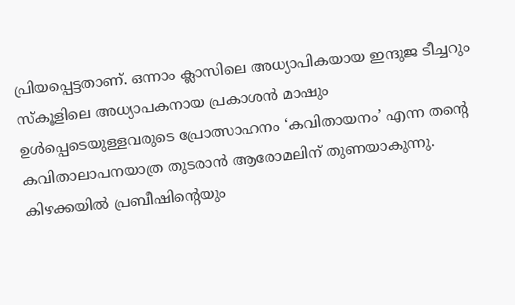പ്രിയപ്പെട്ടതാണ്. ഒന്നാം ക്ലാസിലെ അധ്യാപികയായ ഇന്ദുജ ടീച്ചറും സ്കൂളിലെ അധ്യാപകനായ പ്രകാശൻ മാഷും ഉൾപ്പെടെയുള്ളവരുടെ പ്രോത്സാഹനം ‘കവിതായനം’ എന്ന തന്റെ കവിതാലാപനയാത്ര തുടരാൻ ആരോമലിന് തുണയാകുന്നു. കിഴക്കയിൽ പ്രബീഷിന്റെയും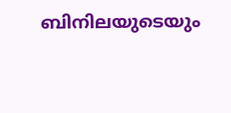ബിനിലയുടെയും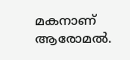മകനാണ് ആരോമൽ.